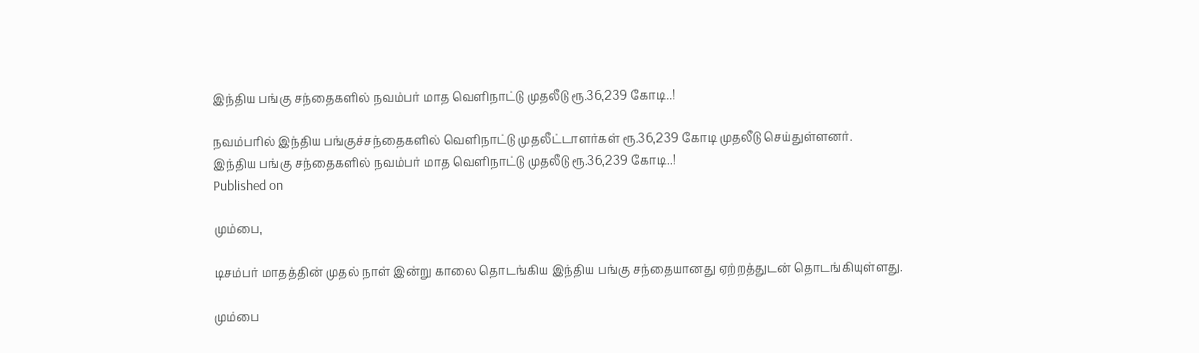இந்திய பங்கு சந்தைகளில் நவம்பர் மாத வெளிநாட்டு முதலீடு ரூ.36,239 கோடி..!

நவம்பரில் இந்திய பங்குச்சந்தைகளில் வெளிநாட்டு முதலீட்டாளர்கள் ரூ.36,239 கோடி முதலீடு செய்துள்ளனர்.
இந்திய பங்கு சந்தைகளில் நவம்பர் மாத வெளிநாட்டு முதலீடு ரூ.36,239 கோடி..!
Published on

மும்பை,

டிசம்பர் மாதத்தின் முதல் நாள் இன்று காலை தொடங்கிய இந்திய பங்கு சந்தையானது ஏற்றத்துடன் தொடங்கியுள்ளது.

மும்பை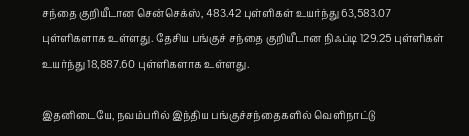சந்தை குறியீடான சென்செக்ஸ், 483.42 புள்ளிகள் உயர்ந்து 63,583.07 புள்ளிகளாக உள்ளது. தேசிய பங்குச் சந்தை குறியீடான நிஃப்டி 129.25 புள்ளிகள் உயர்ந்து 18,887.60 புள்ளிகளாக உள்ளது.

இதனிடையே, நவம்பரில் இந்திய பங்குச்சந்தைகளில் வெளிநாட்டு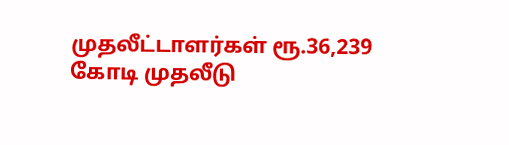முதலீட்டாளர்கள் ரூ.36,239 கோடி முதலீடு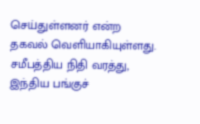செய்துள்ளனர் என்ற தகவல் வெளியாகியுள்ளது. சமீபத்திய நிதி வரத்து, இந்திய பங்குச்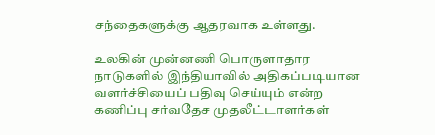சந்தைகளுக்கு ஆதரவாக உள்ளது.

உலகின் முன்னணி பொருளாதார நாடுகளில் இந்தியாவில் அதிகப்படியான வளர்ச்சியைப் பதிவு செய்யும் என்ற கணிப்பு சர்வதேச முதலீட்டாளர்கள்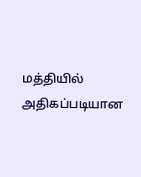மத்தியில் அதிகப்படியான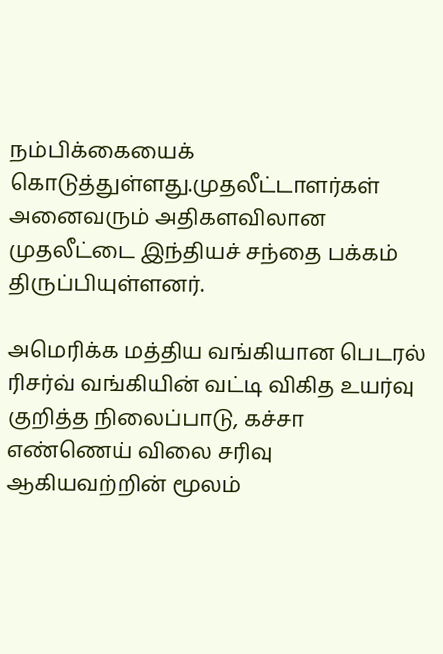நம்பிக்கையைக் கொடுத்துள்ளது.முதலீட்டாளர்கள் அனைவரும் அதிகளவிலான முதலீட்டை இந்தியச் சந்தை பக்கம் திருப்பியுள்ளனர்.

அமெரிக்க மத்திய வங்கியான பெடரல் ரிசர்வ் வங்கியின் வட்டி விகித உயர்வு குறித்த நிலைப்பாடு, கச்சா எண்ணெய் விலை சரிவு ஆகியவற்றின் மூலம்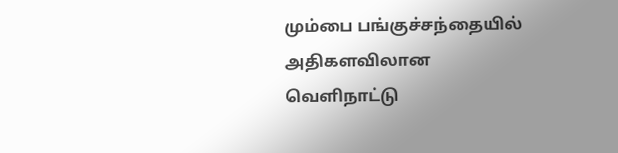மும்பை பங்குச்சந்தையில் அதிகளவிலான வெளிநாட்டு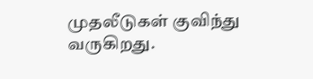முதலீடுகள் குவிந்து வருகிறது.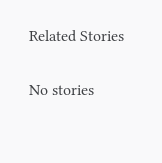Related Stories

No stories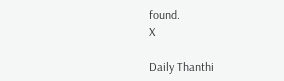found.
X

Daily Thanthi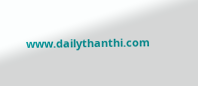www.dailythanthi.com